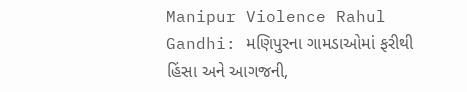Manipur Violence Rahul Gandhi: મણિપુરના ગામડાઓમાં ફરીથી હિંસા અને આગજની,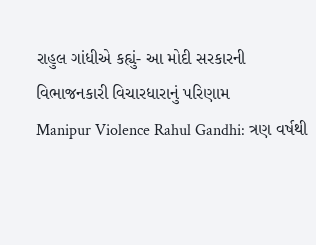રાહુલ ગાંધીએ કહ્યું- આ મોદી સરકારની વિભાજનકારી વિચારધારાનું પરિણામ
Manipur Violence Rahul Gandhi: ત્રણ વર્ષથી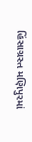હિંસાગ્રસ્ત મણિપુરમાં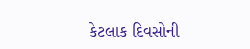કેટલાક દિવસોની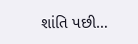શાંતિ પછી…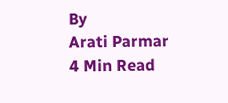By
Arati Parmar
4 Min Read